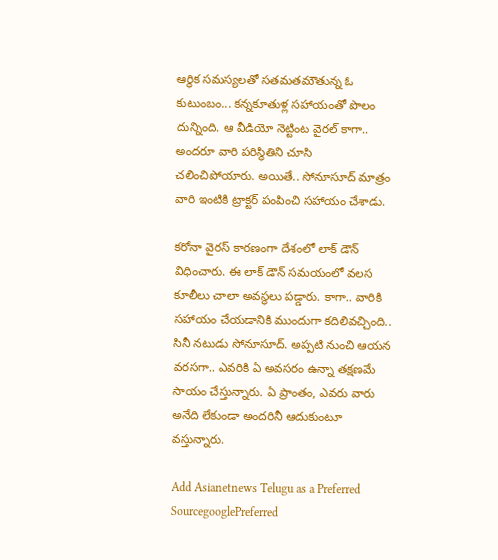ఆర్థిక సమస్యలతో సతమతమౌతున్న ఓ కుటుంబం... కన్నకూతుళ్ల సహాయంతో పొలం దున్నింది. ఆ వీడియో నెట్టింట వైరల్ కాగా.. అందరూ వారి పరిస్థితిని చూసి చలించిపోయారు. అయితే.. సోనూసూద్ మాత్రం వారి ఇంటికి ట్రాక్టర్ పంపించి సహాయం చేశాడు.

కరోనా వైరస్ కారణంగా దేశంలో లాక్ డౌన్ విధించారు. ఈ లాక్ డౌన్ సమయంలో వలస కూలీలు చాలా అవస్థలు పడ్డారు. కాగా.. వారికి సహాయం చేయడానికి ముందుగా కదిలివచ్చింది.. సినీ నటుడు సోనూసూద్. అప్పటి నుంచి ఆయన వరసగా.. ఎవరికి ఏ అవసరం ఉన్నా తక్షణమే సాయం చేస్తున్నారు. ఏ ప్రాంతం, ఎవరు వారు అనేది లేకుండా అందరినీ ఆదుకుంటూ వస్తున్నారు.

Add Asianetnews Telugu as a Preferred SourcegooglePreferred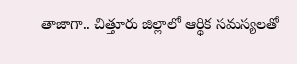తాజాగా.. చిత్తూరు జిల్లాలో ఆర్థిక సమస్యలతో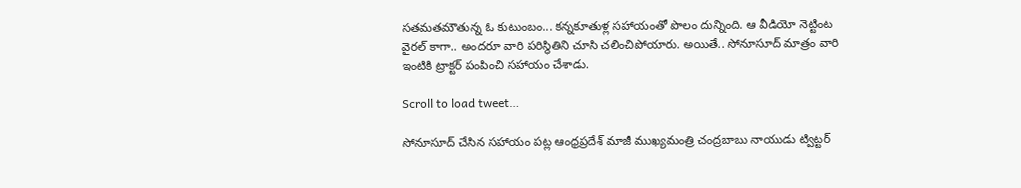సతమతమౌతున్న ఓ కుటుంబం... కన్నకూతుళ్ల సహాయంతో పొలం దున్నింది. ఆ వీడియో నెట్టింట వైరల్ కాగా.. అందరూ వారి పరిస్థితిని చూసి చలించిపోయారు. అయితే.. సోనూసూద్ మాత్రం వారి ఇంటికి ట్రాక్టర్ పంపించి సహాయం చేశాడు.

Scroll to load tweet…

సోనూసూద్ చేసిన సహాయం పట్ల ఆంధ్రప్రదేశ్ మాజీ ముఖ్యమంత్రి చంద్రబాబు నాయుడు ట్విట్టర్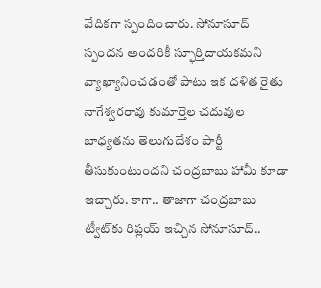వేదికగా స్పందించారు. సోనూసూద్ స్పందన అందరికీ స్ఫూర్తిదాయకమని వ్యాఖ్యానించడంతో పాటు ఇక దళిత రైతు నాగేశ్వరరావు కుమార్తెల చదువుల బాధ్యతను తెలుగుదేశం పార్టీ తీసుకుంటుందని చంద్రబాబు హామీ కూడా ఇచ్చారు. కాగా.. తాజాగా చంద్రబాబు ట్వీట్‌కు రిప్లయ్ ఇచ్చిన సోనూసూద్..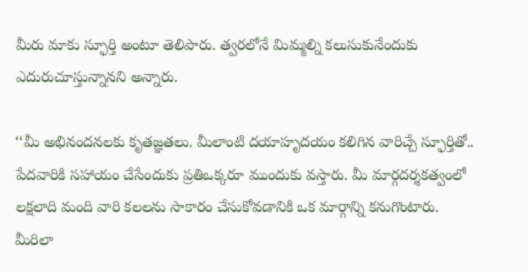మీరు మాకు స్ఫూర్తి అంటూ తెలిపారు. త్వరలోనే మిమ్మల్ని కలుసుకునేందుకు ఎదురుచూస్తున్నానని అన్నారు.

‘‘మీ అభినందనలకు కృతజ్ఞతలు. మీలాంటి దయాహృదయం కలిగిన వారిచ్చే స్ఫూర్తితో.. పేదవారికి సహాయం చేసేందుకు ప్రతిఒక్కరూ ముందుకు వస్తారు. మీ మార్గదర్శకత్వంలో లక్షలాది మంది వారి కలలను సాకారం చేసుకోవడానికి ఒక మార్గాన్ని కనుగొంటారు. మీరిలా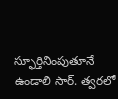స్ఫూర్తినింపుతూనే ఉండాలి సార్. త్వరలో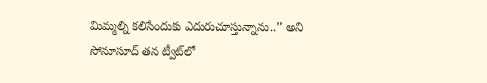మిమ్మల్ని కలిసేందుకు ఎదురుచూస్తున్నాను..’’ అని సోనూసూద్ తన ట్వీట్‌లో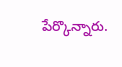పేర్కొన్నారు.